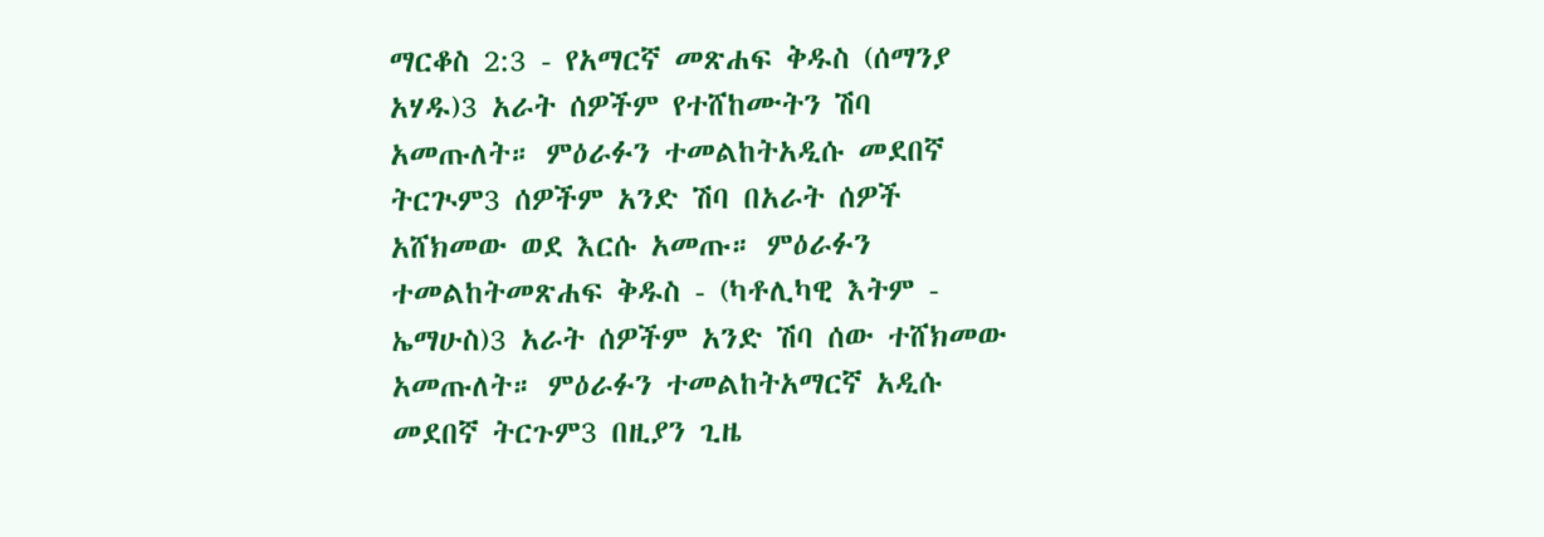ማርቆስ 2:3 - የአማርኛ መጽሐፍ ቅዱስ (ሰማንያ አሃዱ)3 አራት ሰዎችም የተሸከሙትን ሽባ አመጡለት። ምዕራፉን ተመልከትአዲሱ መደበኛ ትርጒም3 ሰዎችም አንድ ሽባ በአራት ሰዎች አሸክመው ወደ እርሱ አመጡ። ምዕራፉን ተመልከትመጽሐፍ ቅዱስ - (ካቶሊካዊ እትም - ኤማሁስ)3 አራት ሰዎችም አንድ ሽባ ሰው ተሸክመው አመጡለት። ምዕራፉን ተመልከትአማርኛ አዲሱ መደበኛ ትርጉም3 በዚያን ጊዜ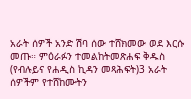አራት ሰዎች አንድ ሽባ ሰው ተሸክመው ወደ እርሱ መጡ። ምዕራፉን ተመልከትመጽሐፍ ቅዱስ (የብሉይና የሐዲስ ኪዳን መጻሕፍት)3 አራት ሰዎችም የተሸከሙትን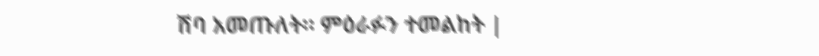ሽባ አመጡለት። ምዕራፉን ተመልከት |